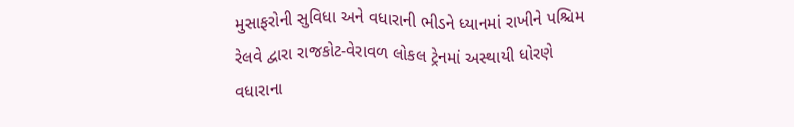મુસાફરોની સુવિધા અને વધારાની ભીડને ધ્યાનમાં રાખીને પશ્ચિમ રેલવે દ્વારા રાજકોટ-વેરાવળ લોકલ ટ્રેનમાં અસ્થાયી ધોરણે વધારાના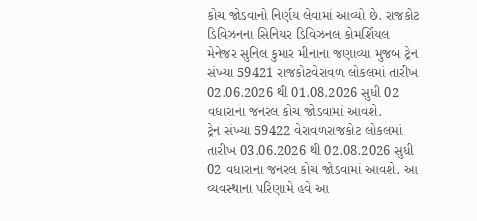કોચ જોડવાનો નિર્ણય લેવામાં આવ્યો છે. રાજકોટ ડિવિઝનના સિનિયર ડિવિઝનલ કોમર્શિયલ મેનેજર સુનિલ કુમાર મીનાના જણાવ્યા મુજબ ટ્રેન સંખ્યા 59421 રાજકોટવેરાવળ લોકલમાં તારીખ 02.06.2026 થી 01.08.2026 સુધી 02 વધારાના જનરલ કોચ જોડવામાં આવશે.
ટ્રેન સંખ્યા 59422 વેરાવળરાજકોટ લોકલમાં તારીખ 03.06.2026 થી 02.08.2026 સુધી 02 વધારાના જનરલ કોચ જોડવામાં આવશે. આ વ્યવસ્થાના પરિણામે હવે આ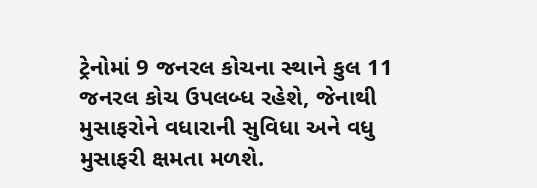ટ્રેનોમાં 9 જનરલ કોચના સ્થાને કુલ 11 જનરલ કોચ ઉપલબ્ધ રહેશે, જેનાથી મુસાફરોને વધારાની સુવિધા અને વધુ મુસાફરી ક્ષમતા મળશે.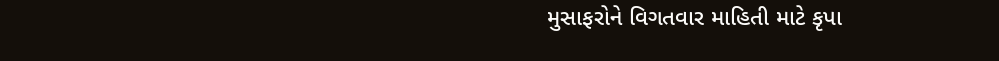મુસાફરોને વિગતવાર માહિતી માટે કૃપા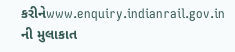કરીનેwww.enquiry.indianrail.gov.in ની મુલાકાત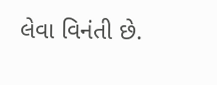લેવા વિનંતી છે.